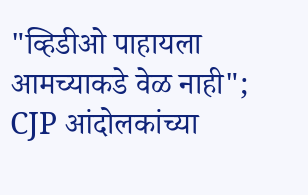"व्हिडीओ पाहायला आमच्याकडे वेळ नाही"; CJP आंदोलकांच्या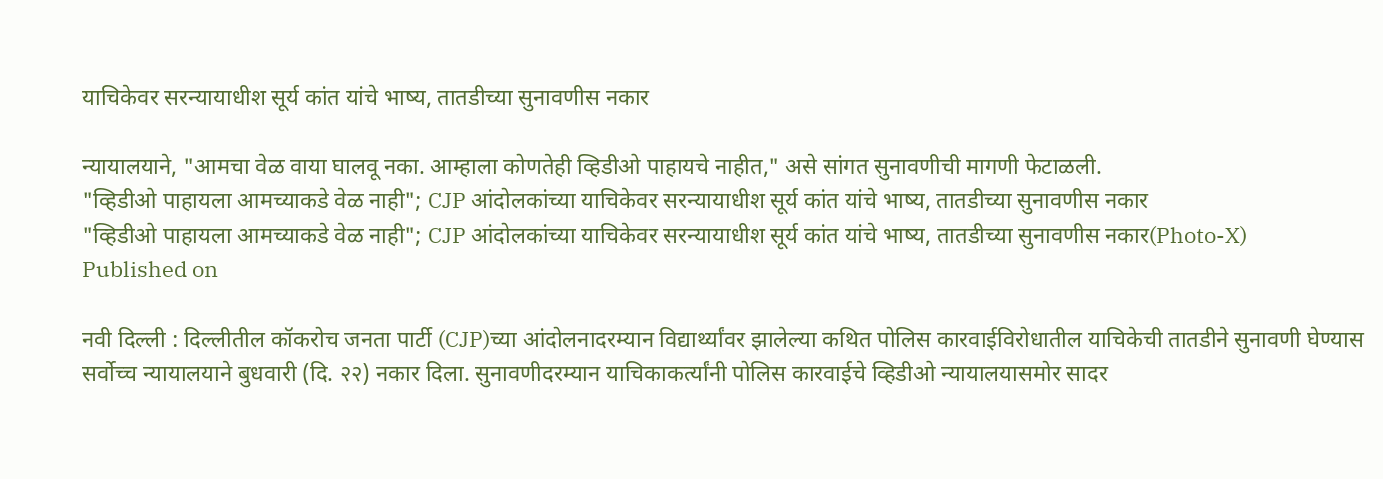याचिकेवर सरन्यायाधीश सूर्य कांत यांचे भाष्य, तातडीच्या सुनावणीस नकार

न्यायालयाने, "आमचा वेळ वाया घालवू नका. आम्हाला कोणतेही व्हिडीओ पाहायचे नाहीत," असे सांगत सुनावणीची मागणी फेटाळली.
"व्हिडीओ पाहायला आमच्याकडे वेळ नाही"; CJP आंदोलकांच्या याचिकेवर सरन्यायाधीश सूर्य कांत यांचे भाष्य, तातडीच्या सुनावणीस नकार
"व्हिडीओ पाहायला आमच्याकडे वेळ नाही"; CJP आंदोलकांच्या याचिकेवर सरन्यायाधीश सूर्य कांत यांचे भाष्य, तातडीच्या सुनावणीस नकार(Photo-X)
Published on

नवी दिल्ली : दिल्लीतील कॉकरोच जनता पार्टी (CJP)च्या आंदोलनादरम्यान विद्यार्थ्यांवर झालेल्या कथित पोलिस कारवाईविरोधातील याचिकेची तातडीने सुनावणी घेण्यास सर्वोच्च न्यायालयाने बुधवारी (दि. २२) नकार दिला. सुनावणीदरम्यान याचिकाकर्त्यांनी पोलिस कारवाईचे व्हिडीओ न्यायालयासमोर सादर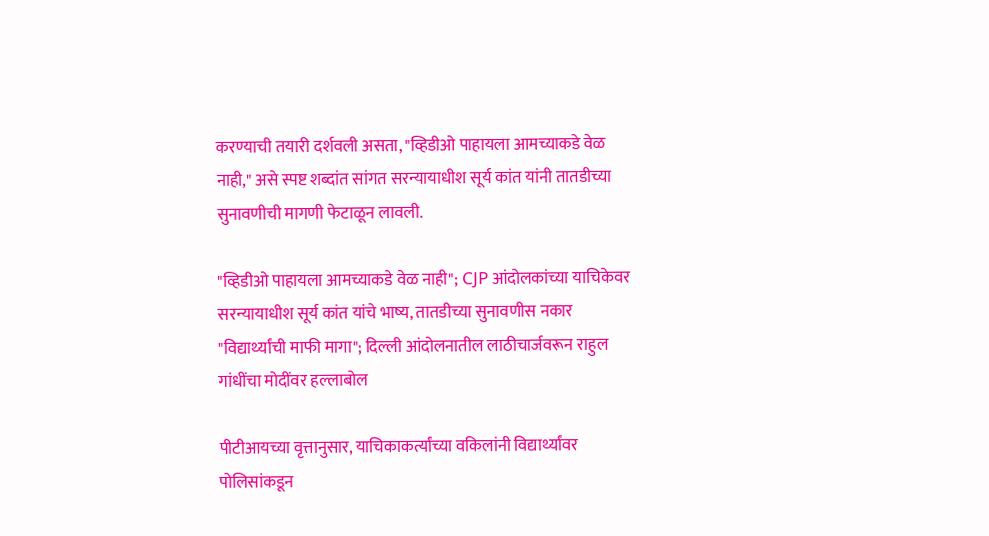करण्याची तयारी दर्शवली असता, "व्हिडीओ पाहायला आमच्याकडे वेळ नाही," असे स्पष्ट शब्दांत सांगत सरन्यायाधीश सूर्य कांत यांनी तातडीच्या सुनावणीची मागणी फेटाळून लावली.

"व्हिडीओ पाहायला आमच्याकडे वेळ नाही"; CJP आंदोलकांच्या याचिकेवर सरन्यायाधीश सूर्य कांत यांचे भाष्य, तातडीच्या सुनावणीस नकार
"विद्यार्थ्यांची माफी मागा"; दिल्ली आंदोलनातील लाठीचार्जवरून राहुल गांधींचा मोदींवर हल्लाबोल

पीटीआयच्या वृत्तानुसार, याचिकाकर्त्यांच्या वकिलांनी विद्यार्थ्यांवर पोलिसांकडून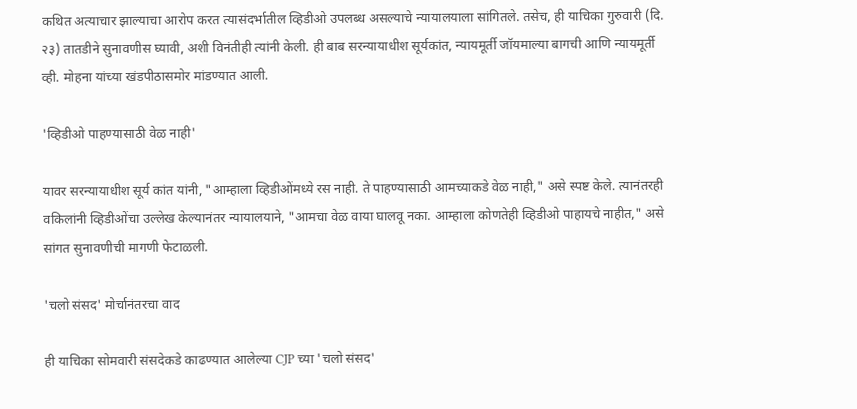कथित अत्याचार झाल्याचा आरोप करत त्यासंदर्भातील व्हिडीओ उपलब्ध असल्याचे न्यायालयाला सांगितले. तसेच, ही याचिका गुरुवारी (दि. २३) तातडीने सुनावणीस घ्यावी, अशी विनंतीही त्यांनी केली. ही बाब सरन्यायाधीश सूर्यकांत, न्यायमूर्ती जॉयमाल्या बागची आणि न्यायमूर्ती व्ही. मोहना यांच्या खंडपीठासमोर मांडण्यात आली.

'व्हिडीओ पाहण्यासाठी वेळ नाही'

यावर सरन्यायाधीश सूर्य कांत यांनी, "आम्हाला व्हिडीओंमध्ये रस नाही. ते पाहण्यासाठी आमच्याकडे वेळ नाही," असे स्पष्ट केले. त्यानंतरही वकिलांनी व्हिडीओंचा उल्लेख केल्यानंतर न्यायालयाने, "आमचा वेळ वाया घालवू नका. आम्हाला कोणतेही व्हिडीओ पाहायचे नाहीत," असे सांगत सुनावणीची मागणी फेटाळली.

'चलो संसद' मोर्चानंतरचा वाद

ही याचिका सोमवारी संसदेकडे काढण्यात आलेल्या CJP च्या 'चलो संसद'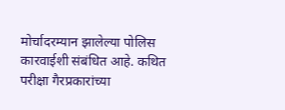मोर्चादरम्यान झालेल्या पोलिस कारवाईशी संबंधित आहे. कथित परीक्षा गैरप्रकारांच्या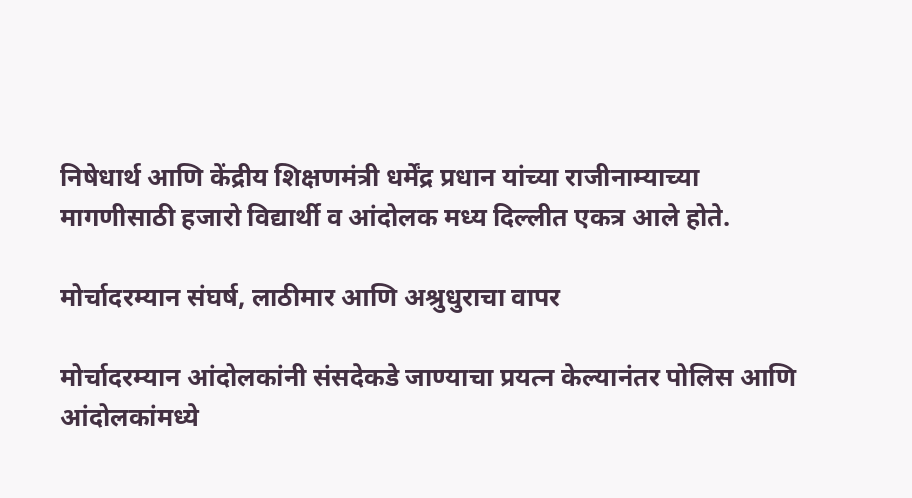निषेधार्थ आणि केंद्रीय शिक्षणमंत्री धर्मेंद्र प्रधान यांच्या राजीनाम्याच्या मागणीसाठी हजारो विद्यार्थी व आंदोलक मध्य दिल्लीत एकत्र आले होते.

मोर्चादरम्यान संघर्ष, लाठीमार आणि अश्रुधुराचा वापर

मोर्चादरम्यान आंदोलकांनी संसदेकडे जाण्याचा प्रयत्न केल्यानंतर पोलिस आणि आंदोलकांमध्ये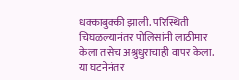धक्काबुक्की झाली. परिस्थिती चिघळल्यानंतर पोलिसांनी लाठीमार केला तसेच अश्रुधुराचाही वापर केला. या घटनेनंतर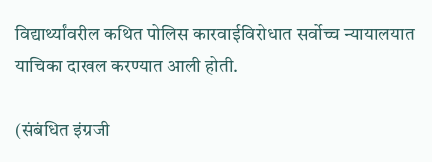विद्यार्थ्यांवरील कथित पोलिस कारवाईविरोधात सर्वोच्च न्यायालयात याचिका दाखल करण्यात आली होती.

(संबंधित इंग्रजी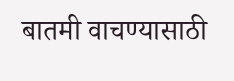बातमी वाचण्यासाठी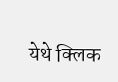येथे क्लिक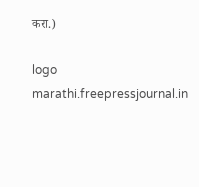करा.)

logo
marathi.freepressjournal.in